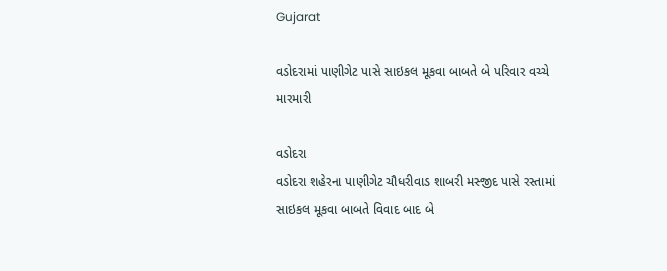Gujarat

વડોદરામાં પાણીગેટ પાસે સાઇકલ મૂકવા બાબતે બે પરિવાર વચ્ચે મારમારી

વડોદરા
વડોદરા શહેરના પાણીગેટ ચૌધરીવાડ શાબરી મસ્જીદ પાસે રસ્તામાં સાઇકલ મૂકવા બાબતે વિવાદ બાદ બે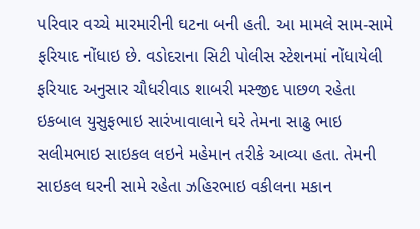પરિવાર વચ્ચે મારમારીની ઘટના બની હતી. આ મામલે સામ-સામે ફરિયાદ નોંધાઇ છે. વડોદરાના સિટી પોલીસ સ્ટેશનમાં નોંધાયેલી ફરિયાદ અનુસાર ચૌધરીવાડ શાબરી મસ્જીદ પાછળ રહેતા ઇકબાલ યુસુફભાઇ સારંખાવાલાને ઘરે તેમના સાઢુ ભાઇ સલીમભાઇ સાઇકલ લઇને મહેમાન તરીકે આવ્યા હતા. તેમની સાઇકલ ઘરની સામે રહેતા ઝહિરભાઇ વકીલના મકાન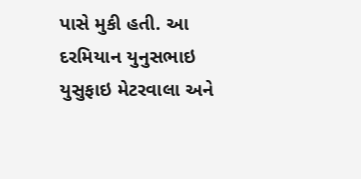પાસે મુકી હતી. આ દરમિયાન યુનુસભાઇ યુસુફાઇ મેટરવાલા અને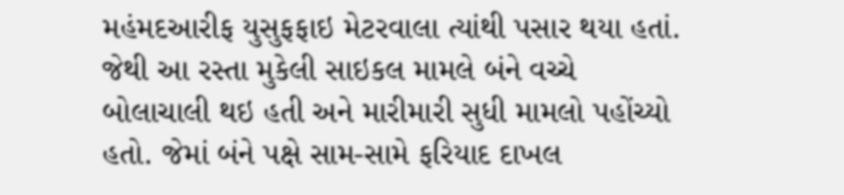મહંમદઆરીફ યુસુફફાઇ મેટરવાલા ત્યાંથી પસાર થયા હતાં. જેથી આ રસ્તા મુકેલી સાઇકલ મામલે બંને વચ્ચે બોલાચાલી થઇ હતી અને મારીમારી સુધી મામલો પહોંચ્યો હતો. જેમાં બંને પક્ષે સામ-સામે ફરિયાદ દાખલ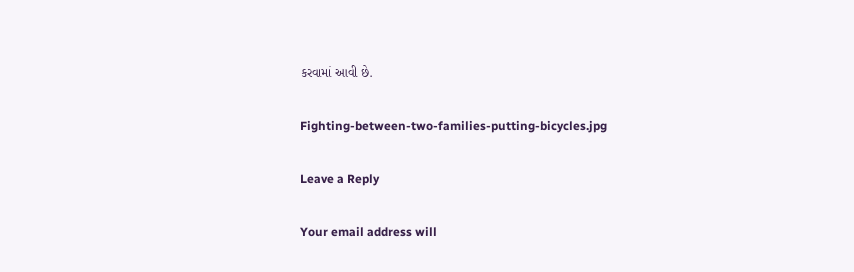કરવામાં આવી છે.

Fighting-between-two-families-putting-bicycles.jpg

Leave a Reply

Your email address will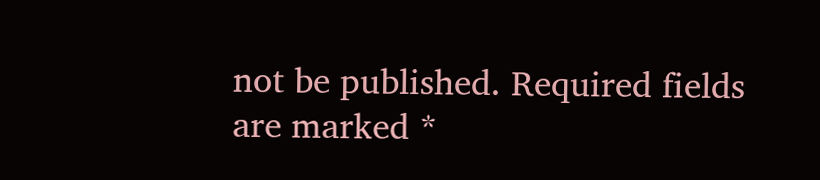not be published. Required fields are marked *